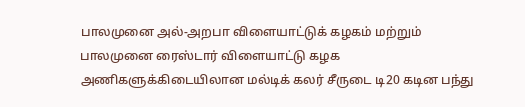பாலமுனை அல்-அறபா விளையாட்டுக் கழகம் மற்றும் பாலமுனை ரைஸ்டார் விளையாட்டு கழக அணிகளுக்கிடையிலான மல்டிக் கலர் சீருடை டி20 கடின பந்து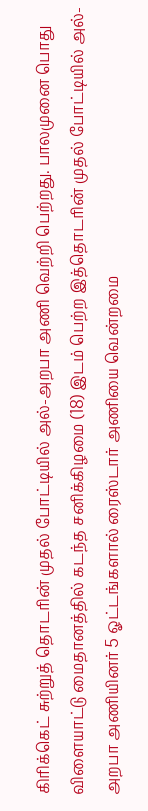கிரிக்கெட் சுற்றுத் தொடரின் முதல் போட்டியில் அல்-அறபா அணி வெற்றி பெற்றது. பாலமுனை பொது விளையாட்டு மைதானத்தில் கடந்த சனிக்கிழமை (18) இடம் பெற்ற இத்தொடரின் முதல் போட்டியில் அல்-அறபா அணியினர் 5 ஓட்டங்களால் ரைஸ்டார் அணியை வென்றமை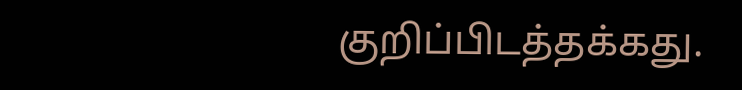குறிப்பிடத்தக்கது.